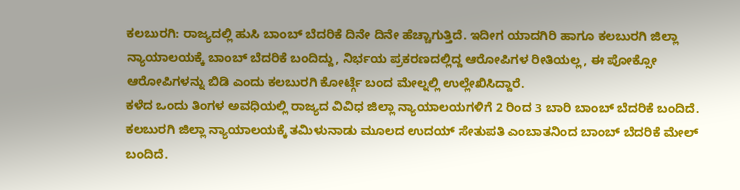ಕಲಬುರಗಿ: ರಾಜ್ಯದಲ್ಲಿ ಹುಸಿ ಬಾಂಬ್ ಬೆದರಿಕೆ ದಿನೇ ದಿನೇ ಹೆಚ್ಚಾಗುತ್ತಿದೆ. ಇದೀಗ ಯಾದಗಿರಿ ಹಾಗೂ ಕಲಬುರಗಿ ಜಿಲ್ಲಾ ನ್ಯಾಯಾಲಯಕ್ಕೆ ಬಾಂಬ್ ಬೆದರಿಕೆ ಬಂದಿದ್ದು, ನಿರ್ಭಯ ಪ್ರಕರಣದಲ್ಲಿದ್ದ ಆರೋಪಿಗಳ ರೀತಿಯಲ್ಲ, ಈ ಪೋಕ್ಸೋ ಆರೋಪಿಗಳನ್ನು ಬಿಡಿ ಎಂದು ಕಲಬುರಗಿ ಕೋರ್ಟ್ಗೆ ಬಂದ ಮೇಲ್ನಲ್ಲಿ ಉಲ್ಲೇಖಿಸಿದ್ದಾರೆ.
ಕಳೆದ ಒಂದು ತಿಂಗಳ ಅವಧಿಯಲ್ಲಿ ರಾಜ್ಯದ ವಿವಿಧ ಜಿಲ್ಲಾ ನ್ಯಾಯಾಲಯಗಳಿಗೆ 2 ರಿಂದ 3 ಬಾರಿ ಬಾಂಬ್ ಬೆದರಿಕೆ ಬಂದಿದೆ. ಕಲಬುರಗಿ ಜಿಲ್ಲಾ ನ್ಯಾಯಾಲಯಕ್ಕೆ ತಮಿಳುನಾಡು ಮೂಲದ ಉದಯ್ ಸೇತುಪತಿ ಎಂಬಾತನಿಂದ ಬಾಂಬ್ ಬೆದರಿಕೆ ಮೇಲ್ ಬಂದಿದೆ.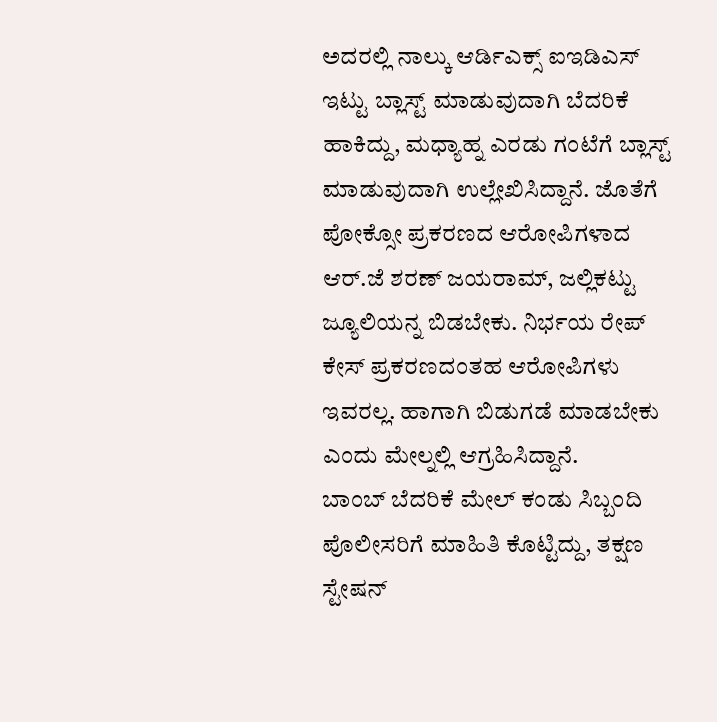ಅದರಲ್ಲಿ ನಾಲ್ಕು ಆರ್ಡಿಎಕ್ಸ್ ಐಇಡಿಎಸ್ ಇಟ್ಟು ಬ್ಲಾಸ್ಟ್ ಮಾಡುವುದಾಗಿ ಬೆದರಿಕೆ ಹಾಕಿದ್ದು, ಮಧ್ಯಾಹ್ನ ಎರಡು ಗಂಟೆಗೆ ಬ್ಲಾಸ್ಟ್ ಮಾಡುವುದಾಗಿ ಉಲ್ಲೇಖಿಸಿದ್ದಾನೆ. ಜೊತೆಗೆ ಪೋಕ್ಸೋ ಪ್ರಕರಣದ ಆರೋಪಿಗಳಾದ ಆರ್.ಜೆ ಶರಣ್ ಜಯರಾಮ್, ಜಲ್ಲಿಕಟ್ಟು ಜ್ಯೂಲಿಯನ್ನ ಬಿಡಬೇಕು. ನಿರ್ಭಯ ರೇಪ್ ಕೇಸ್ ಪ್ರಕರಣದಂತಹ ಆರೋಪಿಗಳು ಇವರಲ್ಲ. ಹಾಗಾಗಿ ಬಿಡುಗಡೆ ಮಾಡಬೇಕು ಎಂದು ಮೇಲ್ನಲ್ಲಿ ಆಗ್ರಹಿಸಿದ್ದಾನೆ.
ಬಾಂಬ್ ಬೆದರಿಕೆ ಮೇಲ್ ಕಂಡು ಸಿಬ್ಬಂದಿ ಪೊಲೀಸರಿಗೆ ಮಾಹಿತಿ ಕೊಟ್ಟಿದ್ದು, ತಕ್ಷಣ ಸ್ಟೇಷನ್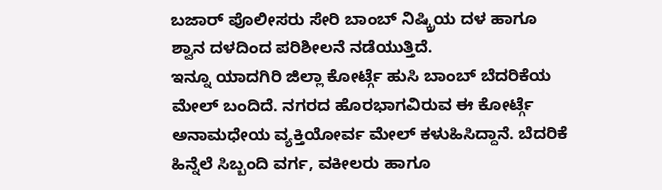ಬಜಾರ್ ಪೊಲೀಸರು ಸೇರಿ ಬಾಂಬ್ ನಿಷ್ಕ್ರಿಯ ದಳ ಹಾಗೂ ಶ್ವಾನ ದಳದಿಂದ ಪರಿಶೀಲನೆ ನಡೆಯುತ್ತಿದೆ.
ಇನ್ನೂ ಯಾದಗಿರಿ ಜಿಲ್ಲಾ ಕೋರ್ಟ್ಗೆ ಹುಸಿ ಬಾಂಬ್ ಬೆದರಿಕೆಯ ಮೇಲ್ ಬಂದಿದೆ. ನಗರದ ಹೊರಭಾಗವಿರುವ ಈ ಕೋರ್ಟ್ಗೆ ಅನಾಮಧೇಯ ವ್ಯಕ್ತಿಯೋರ್ವ ಮೇಲ್ ಕಳುಹಿಸಿದ್ದಾನೆ. ಬೆದರಿಕೆ ಹಿನ್ನೆಲೆ ಸಿಬ್ಬಂದಿ ವರ್ಗ, ವಕೀಲರು ಹಾಗೂ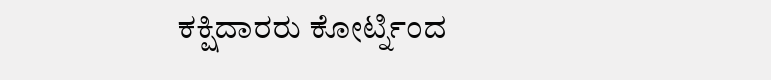ಕಕ್ಷಿದಾರರು ಕೋರ್ಟ್ನಿಂದ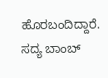ಹೊರಬಂದಿದ್ದಾರೆ. ಸದ್ಯ ಬಾಂಬ್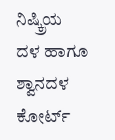ನಿಷ್ಕ್ರಿಯ ದಳ ಹಾಗೂ ಶ್ವಾನದಳ ಕೋರ್ಟ್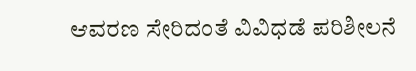ಆವರಣ ಸೇರಿದಂತೆ ವಿವಿಧಡೆ ಪರಿಶೀಲನೆ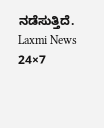ನಡೆಸುತ್ತಿದೆ.
Laxmi News 24×7